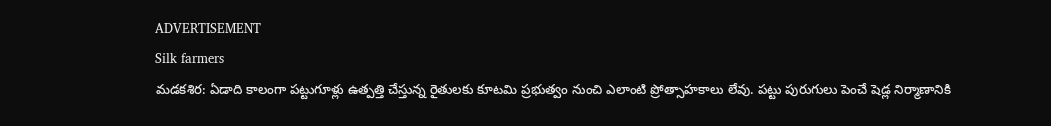ADVERTISEMENT
Silk farmers
మడకశిర: ఏడాది కాలంగా పట్టుగూళ్లు ఉత్పత్తి చేస్తున్న రైతులకు కూటమి ప్రభుత్వం నుంచి ఎలాంటి ప్రోత్సాహకాలు లేవు. పట్టు పురుగులు పెంచే షెడ్ల నిర్మాణానికి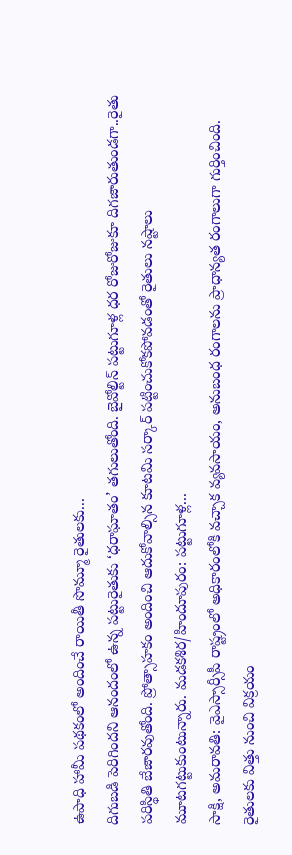ఉపాధి హామీ పథకంలో అందించే రాయితీ సొమ్మూ రైతులకు...
దిగుబడి పెరిగిందని ఆనందంలో ఉన్న పట్టురైతుకు ‘ధరాఘాతం’ తగులుతోంది. బైవోల్టిన్ పట్టుగూళ్ల ధర రోజురోజుకూ దిగజారుతుండగా..రైతు పరిస్థితి బేజారవుతోంది. ప్రోత్సాహకం అందించి ఆదుకోవాల్సిన కూటమి సర్కార్ పట్టించుకోకపోవడంతో రైతులు నష్టాలు మూటగట్టుకుంటున్నారు. మడకశిర/హిందూపురం: పట్టుగూళ్ల...
సాక్షి, అమరావతి: వైఎస్సార్సీపీ రాష్ట్రంలో అధికారంలోకి వచ్చాక వ్యవసాయం, అనుబంధ రంగాలను ప్రాధాన్యత రంగాలుగా గుర్తించింది. రైతులకు విత్తు నుంచి విక్రయం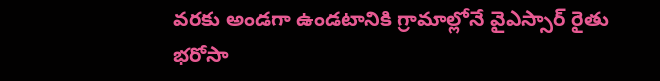వరకు అండగా ఉండటానికి గ్రామాల్లోనే వైఎస్సార్ రైతు భరోసా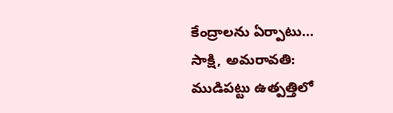కేంద్రాలను ఏర్పాటు...
సాక్షి, అమరావతి: ముడిపట్టు ఉత్పత్తిలో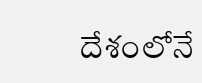దేశంలోనే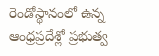రెండోస్థానంలో ఉన్న ఆంధ్రప్రదేశ్లో ప్రభుత్వ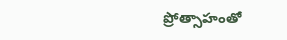ప్రోత్సాహంతో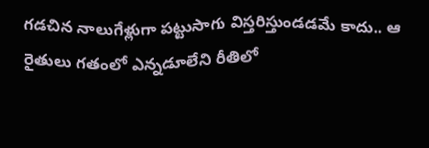గడచిన నాలుగేళ్లుగా పట్టుసాగు విస్తరిస్తుండడమే కాదు.. ఆ రైతులు గతంలో ఎన్నడూలేని రీతిలో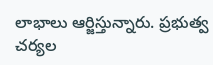లాభాలు ఆర్జిస్తున్నారు. ప్రభుత్వ చర్యల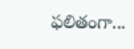ఫలితంగా...